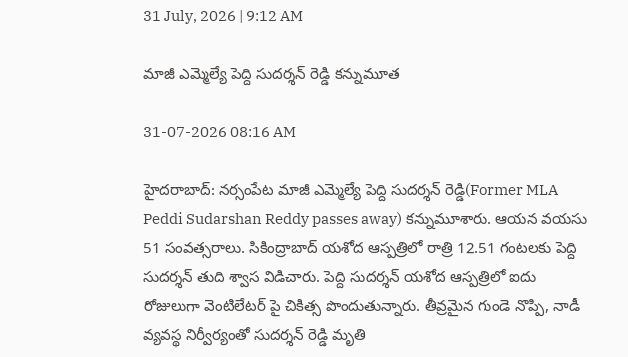31 July, 2026 | 9:12 AM

మాజీ ఎమ్మెల్యే పెద్ది సుదర్శన్ రెడ్డి కన్నుమూత

31-07-2026 08:16 AM

హైదరాబాద్: నర్సంపేట మాజీ ఎమ్మెల్యే పెద్ది సుదర్శన్ రెడ్డి(Former MLA Peddi Sudarshan Reddy passes away) కన్నుమూశారు. ఆయన వయసు 51 సంవత్సరాలు. సికింద్రాబాద్ యశోద ఆస్పత్రిలో రాత్రి 12.51 గంటలకు పెద్ది సుదర్శన్ తుది శ్వాస విడిచారు. పెద్ది సుదర్శన్ యశోద ఆస్పత్రిలో ఐదు రోజులుగా వెంటిలేటర్ పై చికిత్స పొందుతున్నారు. తీవ్రమైన గుండె నొప్పి, నాడీ వ్యవస్థ నిర్వీర్యంతో సుదర్శన్ రెడ్డి మృతి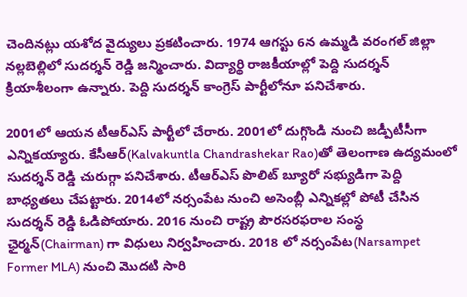చెందినట్లు యశోద వైద్యులు ప్రకటించారు. 1974 ఆగస్టు 6న ఉమ్మడి వరంగల్ జిల్లా నల్లబెల్లిలో సుదర్శన్ రెడ్డి జన్మించారు. విద్యార్థి రాజకీయాల్లో పెద్ది సుదర్శన్ క్రియాశీలంగా ఉన్నారు. పెద్ది సుదర్శన్ కాంగ్రెస్ పార్టీలోనూ పనిచేశారు.

2001లో ఆయన టీఆర్ఎస్ పార్టీలో చేరారు. 2001లో దుగ్గొండి నుంచి జడ్పీటీసీగా ఎన్నికయ్యారు. కేసీఆర్(Kalvakuntla Chandrashekar Rao)తో తెలంగాణ ఉద్యమంలో సుదర్శన్ రెడ్డి చురుగ్గా పనిచేశారు. టీఆర్ఎస్ పొలిట్ బ్యూరో సభ్యుడిగా పెద్ది బాధ్యతలు చేపట్టారు. 2014లో నర్సంపేట నుంచి అసెంబ్లీ ఎన్నికల్లో పోటీ చేసిన సుదర్శన్ రెడ్డి ఓడిపోయారు. 2016 నుంచి రాష్ట్ర పౌరసరఫరాల సంస్థ ఛైర్మన్(Chairman) గా విధులు నిర్వహించారు. 2018 లో నర్సంపేట(Narsampet Former MLA) నుంచి మొదటి సారి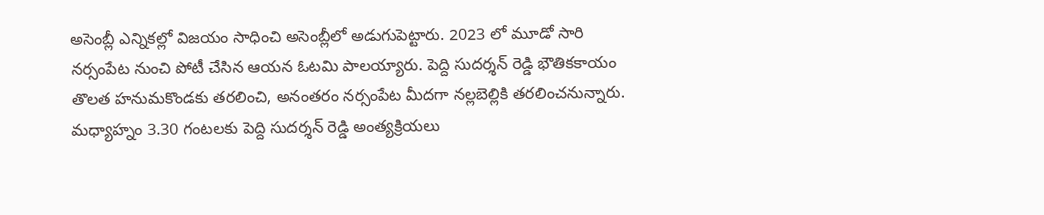అసెంబ్లీ ఎన్నికల్లో విజయం సాధించి అసెంబ్లీలో అడుగుపెట్టారు. 2023 లో మూడో సారి నర్సంపేట నుంచి పోటీ చేసిన ఆయన ఓటమి పాలయ్యారు. పెద్ది సుదర్శన్ రెడ్డి భౌతికకాయం తొలత హనుమకొండకు తరలించి, అనంతరం నర్సంపేట మీదగా నల్లబెల్లికి తరలించనున్నారు. మధ్యాహ్నం 3.30 గంటలకు పెద్ది సుదర్శన్ రెడ్డి అంత్యక్రియలు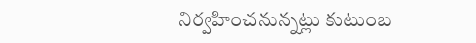నిర్వహించనున్నట్లు కుటుంబ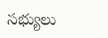సభ్యులు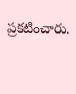ప్రకటించారు.